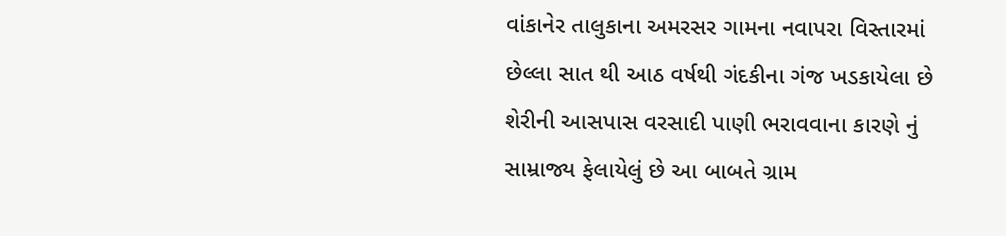વાંકાનેર તાલુકાના અમરસર ગામના નવાપરા વિસ્તારમાં છેલ્લા સાત થી આઠ વર્ષથી ગંદકીના ગંજ ખડકાયેલા છે શેરીની આસપાસ વરસાદી પાણી ભરાવવાના કારણે નું સામ્રાજ્ય ફેલાયેલું છે આ બાબતે ગ્રામ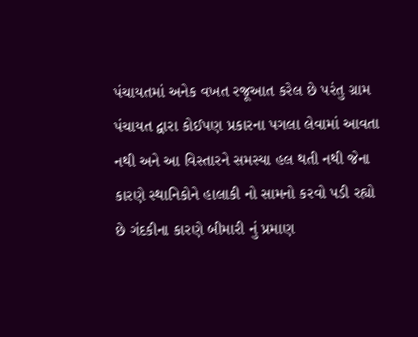પંચાયતમાં અનેક વખત રજૂઆત કરેલ છે પરંતુ ગ્રામ પંચાયત દ્વારા કોઈપણ પ્રકારના પગલા લેવામાં આવતા નથી અને આ વિસ્તારને સમસ્યા હલ થતી નથી જેના કારણે સ્થાનિકોને હાલાકી નો સામનો કરવો પડી રહ્યો છે ગંદકીના કારણે બીમારી નું પ્રમાણ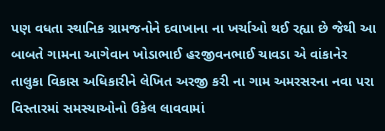પણ વધતા સ્થાનિક ગ્રામજનોને દવાખાના ના ખર્ચાઓ થઈ રહ્યા છે જેથી આ બાબતે ગામના આગેવાન ખોડાભાઈ હરજીવનભાઈ ચાવડા એ વાંકાનેર તાલુકા વિકાસ અધિકારીને લેખિત અરજી કરી ના ગામ અમરસરના નવા પરા વિસ્તારમાં સમસ્યાઓનો ઉકેલ લાવવામાં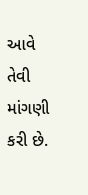આવે તેવી માંગણી કરી છે.